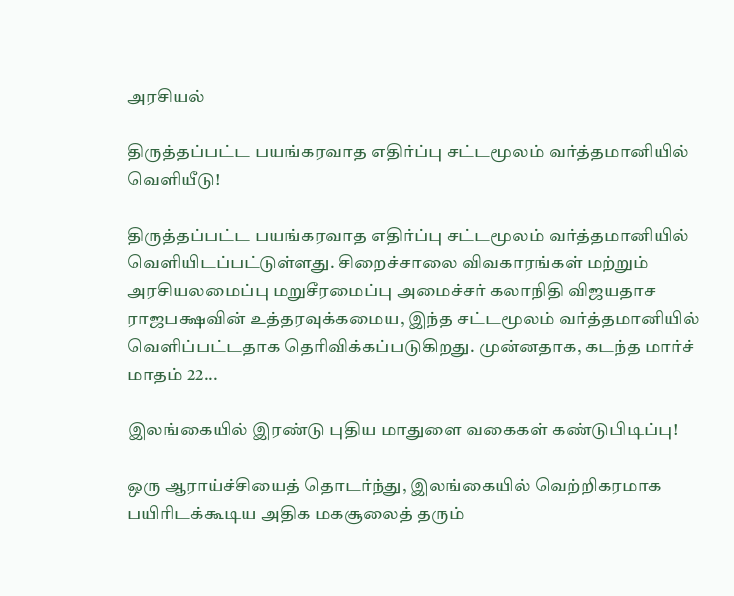அரசியல்

திருத்தப்பட்ட பயங்கரவாத எதிர்ப்பு சட்டமூலம் வர்த்தமானியில் வெளியீடு!

திருத்தப்பட்ட பயங்கரவாத எதிர்ப்பு சட்டமூலம் வர்த்தமானியில் வெளியிடப்பட்டுள்ளது. சிறைச்சாலை விவகாரங்கள் மற்றும் அரசியலமைப்பு மறுசீரமைப்பு அமைச்சர் கலாநிதி விஜயதாச ராஜபக்ஷவின் உத்தரவுக்கமைய, இந்த சட்டமூலம் வர்த்தமானியில் வெளிப்பட்டதாக தெரிவிக்கப்படுகிறது. முன்னதாக, கடந்த மார்ச் மாதம் 22...

இலங்கையில் இரண்டு புதிய மாதுளை வகைகள் கண்டுபிடிப்பு!

ஒரு ஆராய்ச்சியைத் தொடர்ந்து, இலங்கையில் வெற்றிகரமாக பயிரிடக்கூடிய அதிக மகசூலைத் தரும்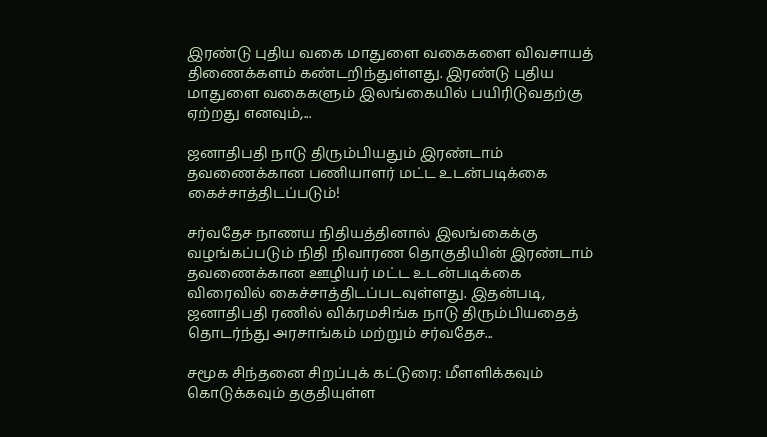இரண்டு புதிய வகை மாதுளை வகைகளை விவசாயத் திணைக்களம் கண்டறிந்துள்ளது. இரண்டு புதிய மாதுளை வகைகளும் இலங்கையில் பயிரிடுவதற்கு ஏற்றது எனவும்,...

ஜனாதிபதி நாடு திரும்பியதும் இரண்டாம் தவணைக்கான பணியாளர் மட்ட உடன்படிக்கை கைச்சாத்திடப்படும்!

சர்வதேச நாணய நிதியத்தினால் இலங்கைக்கு வழங்கப்படும் நிதி நிவாரண தொகுதியின் இரண்டாம் தவணைக்கான ஊழியர் மட்ட உடன்படிக்கை விரைவில் கைச்சாத்திடப்படவுள்ளது. இதன்படி, ஜனாதிபதி ரணில் விக்ரமசிங்க நாடு திரும்பியதைத் தொடர்ந்து அரசாங்கம் மற்றும் சர்வதேச...

சமூக சிந்தனை சிறப்புக் கட்டுரை: மீளளிக்கவும் கொடுக்கவும் தகுதியுள்ள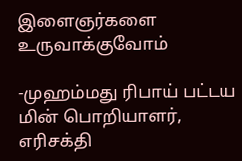இளைஞர்களை உருவாக்குவோம்

-முஹம்மது ரிபாய் பட்டய மின் பொறியாளர், எரிசக்தி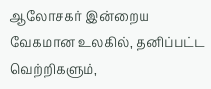ஆலோசகர் இன்றைய வேகமான உலகில், தனிப்பட்ட வெற்றிகளும்,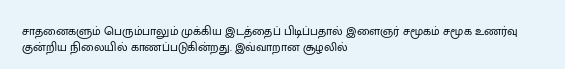சாதனைகளும் பெரும்பாலும் முக்கிய இடத்தைப் பிடிப்பதால் இளைஞர் சமூகம் சமூக உணர்வு குன்றிய நிலையில் காணப்படுகின்றது. இவ்வாறான சூழலில்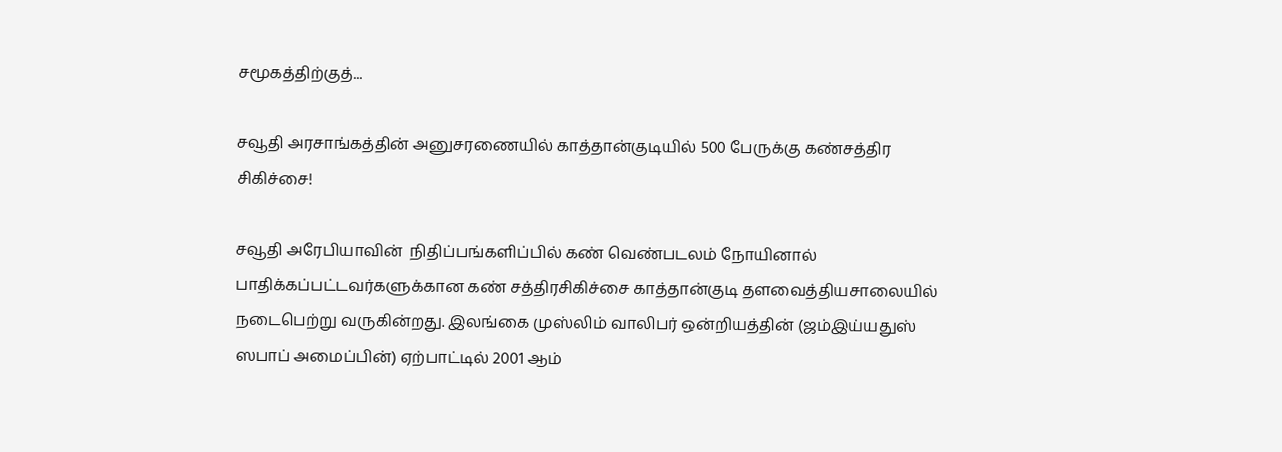சமூகத்திற்குத்...

சவூதி அரசாங்கத்தின் அனுசரணையில் காத்தான்குடியில் 500 பேருக்கு கண்சத்திர சிகிச்சை!

சவூதி அரேபியாவின்  நிதிப்பங்களிப்பில் கண் வெண்படலம் நோயினால் பாதிக்கப்பட்டவர்களுக்கான கண் சத்திரசிகிச்சை காத்தான்குடி தளவைத்தியசாலையில் நடைபெற்று வருகின்றது. இலங்கை முஸ்லிம் வாலிபர் ஒன்றியத்தின் (ஜம்இய்யதுஸ் ஸபாப் அமைப்பின்) ஏற்பாட்டில் 2001 ஆம்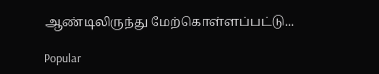ஆண்டிலிருந்து மேற்கொள்ளப்பட்டு...

Popular